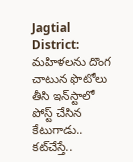Jagtial District: మహిళలను దొంగ చాటున ఫొటోలు తీసి ఇన్‌స్టాలో పోస్ట్ చేసిన కేటుగాడు.. కట్‌చేస్తే..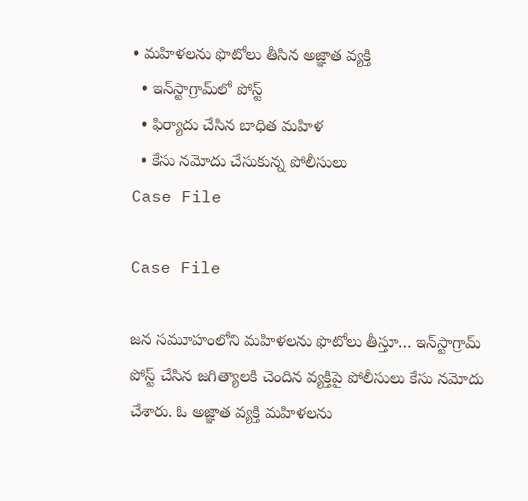• మహిళలను ఫొటోలు తీసిన అజ్ఞాత వ్యక్తి
  • ఇన్‌స్టాగ్రామ్‌లో పోస్ట్
  • ఫిర్యాదు చేసిన బాధిత మహిళ
  • కేసు నమోదు చేసుకున్న పోలీసులు
Case File

Case File

జన సమూహంలోని మహిళలను ఫొటోలు తీస్తూ… ఇన్‌స్టాగ్రామ్ పోస్ట్ చేసిన జగిత్యాలకి చెందిన వ్యక్తిపై పోలీసులు కేసు నమోదు చేశారు. ఓ అజ్ఞాత వ్యక్తి మహిళలను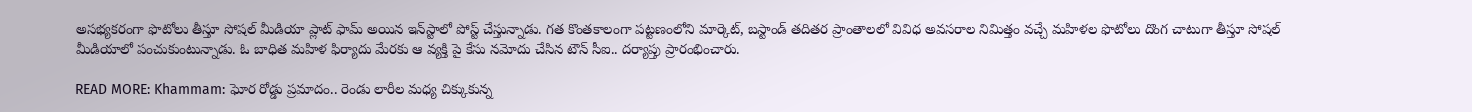అసభ్యకరంగా ఫొటోలు తీస్తూ సోషల్ మీడియా ప్లాట్ ఫామ్ అయిన ఇన్‌స్టాలో పోస్ట్ చేస్తున్నాడు. గత కొంతకాలంగా పట్టణంలోని మార్కెట్, బస్టాండ్ తదితర ప్రాంతాలలో వివిధ అవసరాల నిమిత్తం వచ్చే మహిళల ఫొటోలు దొంగ చాటుగా తీస్తూ సోషల్ మీడియాలో పంచుకుంటున్నాడు. ఓ బాధిత మహిళ ఫిర్యాదు మేరకు ఆ వ్యక్తి పై కేసు నమోదు చేసిన టౌన్ సీఐ.. దర్యాప్తు ప్రారంభించారు.

READ MORE: Khammam: ఘోర రోడ్డు ప్రమాదం.. రెండు లారీల మధ్య చిక్కుకున్న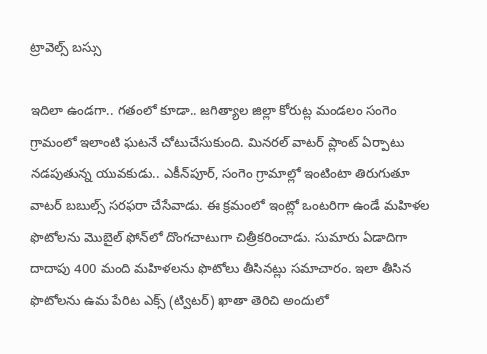ట్రావెల్స్ బస్సు

ఇదిలా ఉండగా.. గతంలో కూడా.. జగిత్యాల జిల్లా కోరుట్ల మండలం సంగెం గ్రామంలో ఇలాంటి ఘటనే చోటుచేసుకుంది. మినరల్‌ వాటర్‌ ప్లాంట్‌ ఏర్పాటు నడపుతున్న యువకుడు.. ఎకీన్‌పూర్, సంగెం గ్రామాల్లో ఇంటింటా తిరుగుతూ వాటర్‌ బబుల్స్‌ సరఫరా చేసేవాడు. ఈ క్రమంలో ఇంట్లో ఒంటరిగా ఉండే మహిళల ఫొటోలను మొబైల్‌ ఫోన్‌లో దొంగచాటుగా చిత్రీకరించాడు. సుమారు ఏడాదిగా దాదాపు 400 మంది మహిళలను ఫొటోలు తీసినట్లు సమాచారం. ఇలా తీసిన ఫొటోలను ఉమ పేరిట ఎక్స్ (ట్విటర్‌) ఖాతా తెరిచి అందులో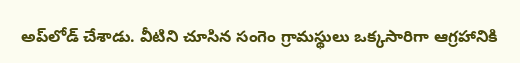అప్‌లోడ్‌ చేశాడు. వీటిని చూసిన సంగెం గ్రామస్థులు ఒక్కసారిగా ఆగ్రహానికి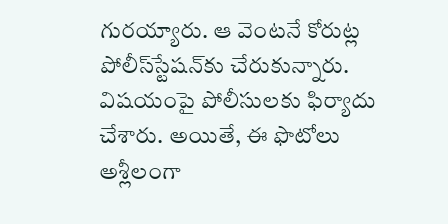గురయ్యారు. ఆ వెంటనే కోరుట్ల పోలీస్‌స్టేషన్‌కు చేరుకున్నారు. విషయంపై పోలీసులకు ఫిర్యాదు చేశారు. అయితే, ఈ ఫొటోలు అశ్లీలంగా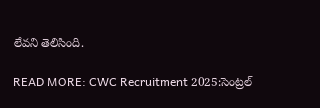లేవని తెలిసింది.

READ MORE: CWC Recruitment 2025:సెంట్రల్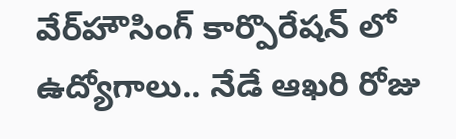వేర్‌హౌసింగ్ కార్పొరేషన్ లో ఉద్యోగాలు.. నేడే ఆఖరి రోజు